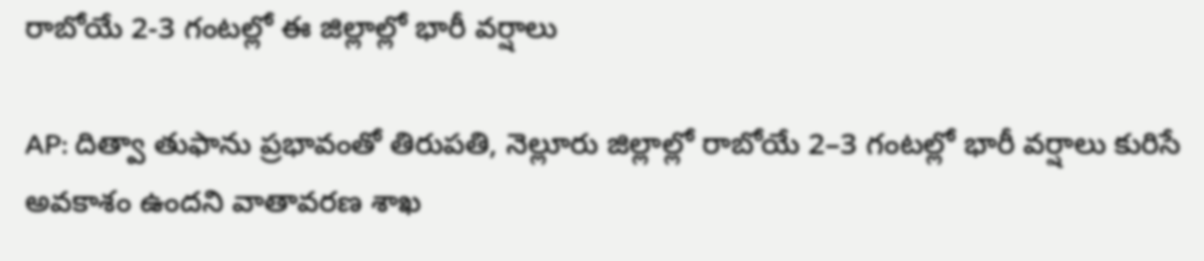రాబోయే 2-3 గంటల్లో ఈ జిల్లాల్లో భారీ వర్షాలు

AP: దిత్వా తుఫాను ప్రభావంతో తిరుపతి, నెల్లూరు జిల్లాల్లో రాబోయే 2–3 గంటల్లో భారీ వర్షాలు కురిసే అవకాశం ఉందని వాతావరణ శాఖ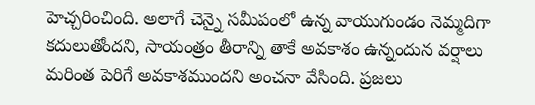హెచ్చరించింది. అలాగే చెన్నై సమీపంలో ఉన్న వాయుగుండం నెమ్మదిగా కదులుతోందని, సాయంత్రం తీరాన్ని తాకే అవకాశం ఉన్నందున వర్షాలు మరింత పెరిగే అవకాశముందని అంచనా వేసింది. ప్రజలు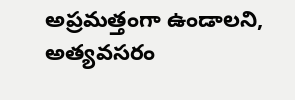అప్రమత్తంగా ఉండాలని, అత్యవసరం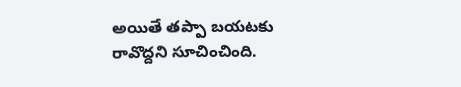అయితే తప్పా బయటకు రావొద్దని సూచించింది.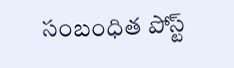సంబంధిత పోస్ట్